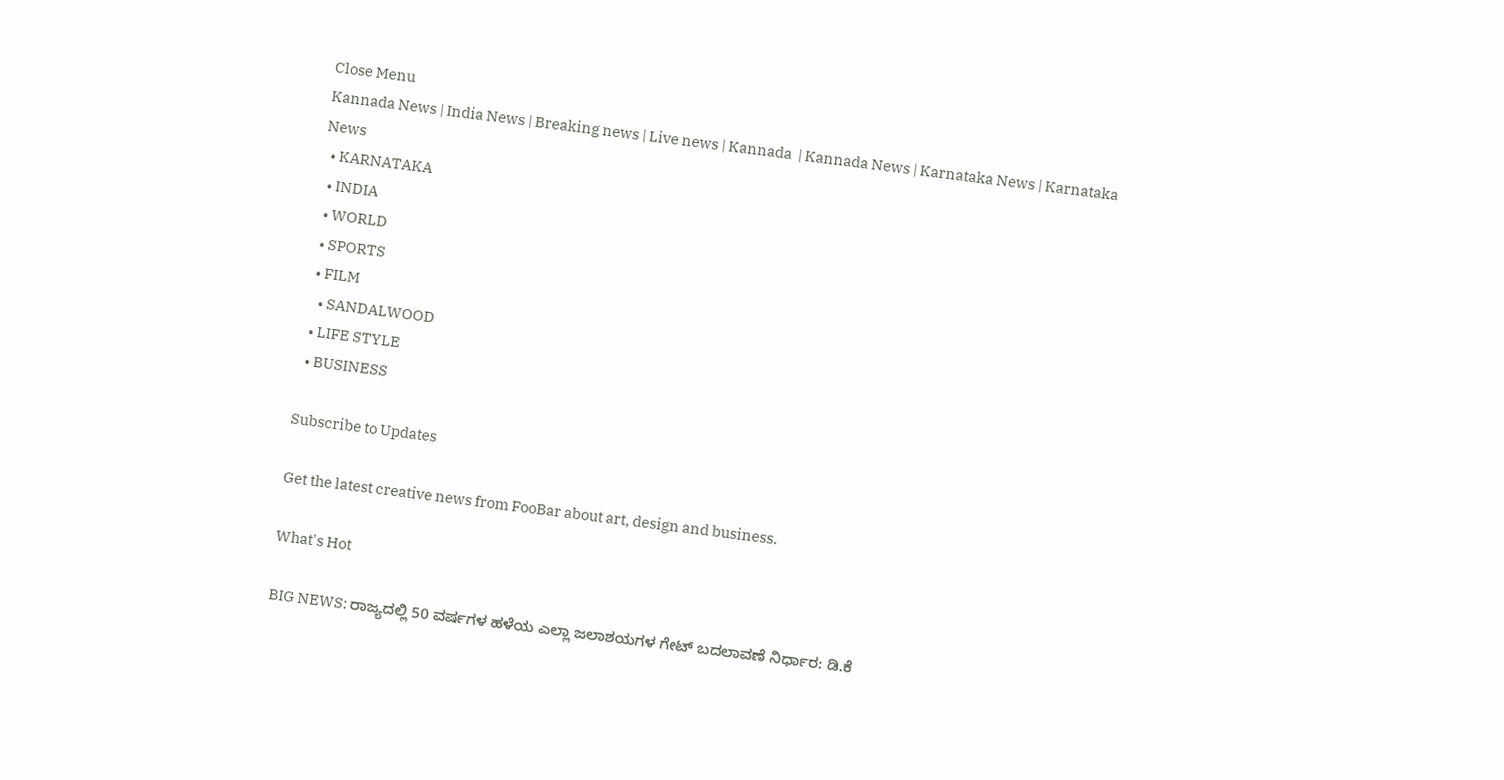Close Menu
Kannada News | India News | Breaking news | Live news | Kannada  | Kannada News | Karnataka News | Karnataka News
  • KARNATAKA
  • INDIA
  • WORLD
  • SPORTS
  • FILM
    • SANDALWOOD
  • LIFE STYLE
  • BUSINESS

Subscribe to Updates

Get the latest creative news from FooBar about art, design and business.

What's Hot

BIG NEWS: ರಾಜ್ಯದಲ್ಲಿ 50 ವರ್ಷಗಳ ಹಳೆಯ ಎಲ್ಲಾ ಜಲಾಶಯಗಳ ಗೇಟ್‌ ಬದಲಾವಣೆ ನಿರ್ಧಾರ: ಡಿ.ಕೆ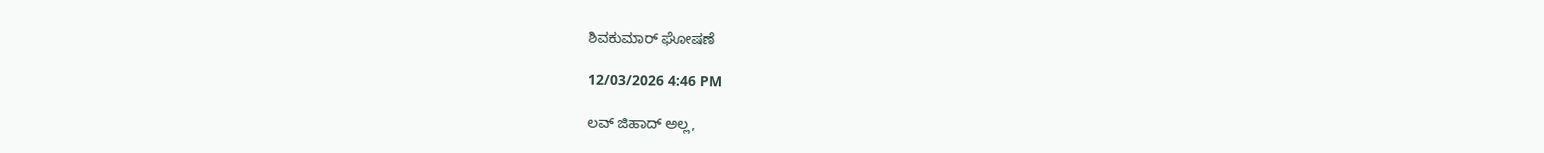ಶಿವಕುಮಾರ್ ಘೋಷಣೆ

12/03/2026 4:46 PM

ಲವ್ ಜಿಹಾದ್ ಅಲ್ಲ,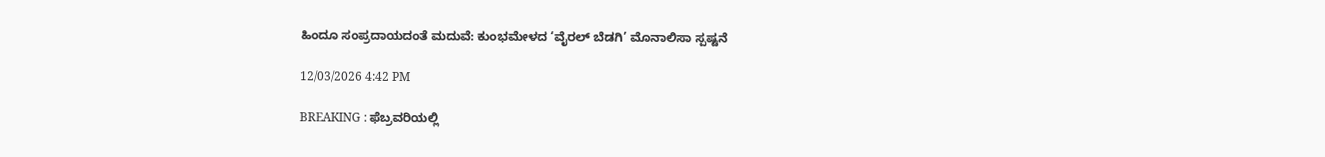ಹಿಂದೂ ಸಂಪ್ರದಾಯದಂತೆ ಮದುವೆ: ಕುಂಭಮೇಳದ ‘ವೈರಲ್ ಬೆಡಗಿ’ ಮೊನಾಲಿಸಾ ಸ್ಪಷ್ಟನೆ

12/03/2026 4:42 PM

BREAKING : ಫೆಬ್ರವರಿಯಲ್ಲಿ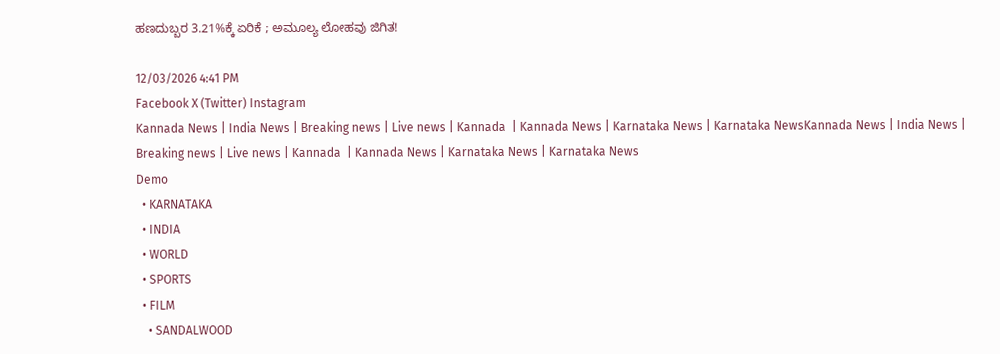ಹಣದುಬ್ಬರ 3.21%ಕ್ಕೆ ಏರಿಕೆ ; ಅಮೂಲ್ಯ ಲೋಹವು ಜಿಗಿತ!

12/03/2026 4:41 PM
Facebook X (Twitter) Instagram
Kannada News | India News | Breaking news | Live news | Kannada  | Kannada News | Karnataka News | Karnataka NewsKannada News | India News | Breaking news | Live news | Kannada  | Kannada News | Karnataka News | Karnataka News
Demo
  • KARNATAKA
  • INDIA
  • WORLD
  • SPORTS
  • FILM
    • SANDALWOOD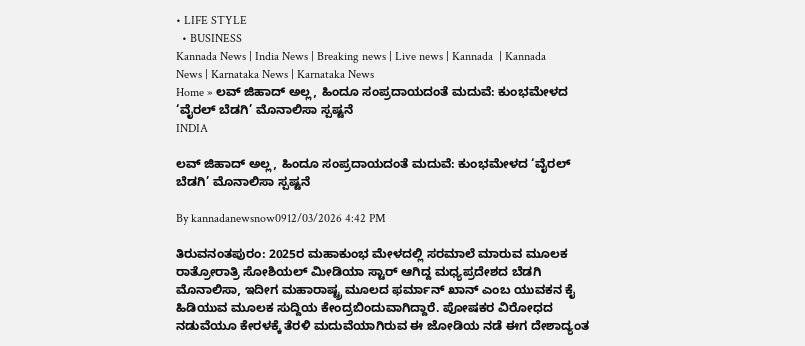• LIFE STYLE
  • BUSINESS
Kannada News | India News | Breaking news | Live news | Kannada  | Kannada News | Karnataka News | Karnataka News
Home » ಲವ್ ಜಿಹಾದ್ ಅಲ್ಲ, ಹಿಂದೂ ಸಂಪ್ರದಾಯದಂತೆ ಮದುವೆ: ಕುಂಭಮೇಳದ ‘ವೈರಲ್ ಬೆಡಗಿ’ ಮೊನಾಲಿಸಾ ಸ್ಪಷ್ಟನೆ
INDIA

ಲವ್ ಜಿಹಾದ್ ಅಲ್ಲ, ಹಿಂದೂ ಸಂಪ್ರದಾಯದಂತೆ ಮದುವೆ: ಕುಂಭಮೇಳದ ‘ವೈರಲ್ ಬೆಡಗಿ’ ಮೊನಾಲಿಸಾ ಸ್ಪಷ್ಟನೆ

By kannadanewsnow0912/03/2026 4:42 PM

ತಿರುವನಂತಪುರಂ: 2025ರ ಮಹಾಕುಂಭ ಮೇಳದಲ್ಲಿ ಸರಮಾಲೆ ಮಾರುವ ಮೂಲಕ ರಾತ್ರೋರಾತ್ರಿ ಸೋಶಿಯಲ್ ಮೀಡಿಯಾ ಸ್ಟಾರ್ ಆಗಿದ್ದ ಮಧ್ಯಪ್ರದೇಶದ ಬೆಡಗಿ ಮೊನಾಲಿಸಾ, ಇದೀಗ ಮಹಾರಾಷ್ಟ್ರ ಮೂಲದ ಫರ್ಮಾನ್ ಖಾನ್ ಎಂಬ ಯುವಕನ ಕೈ ಹಿಡಿಯುವ ಮೂಲಕ ಸುದ್ದಿಯ ಕೇಂದ್ರಬಿಂದುವಾಗಿದ್ದಾರೆ. ಪೋಷಕರ ವಿರೋಧದ ನಡುವೆಯೂ ಕೇರಳಕ್ಕೆ ತೆರಳಿ ಮದುವೆಯಾಗಿರುವ ಈ ಜೋಡಿಯ ನಡೆ ಈಗ ದೇಶಾದ್ಯಂತ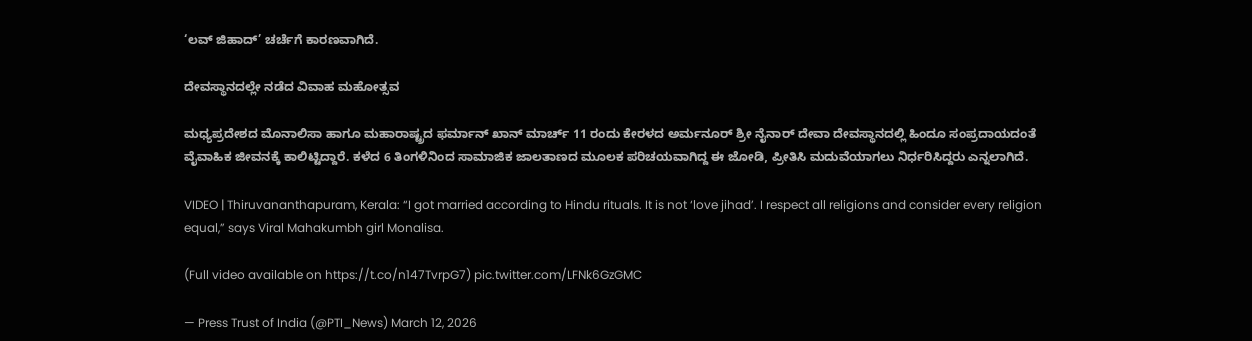‘ಲವ್ ಜಿಹಾದ್’ ಚರ್ಚೆಗೆ ಕಾರಣವಾಗಿದೆ.

ದೇವಸ್ಥಾನದಲ್ಲೇ ನಡೆದ ವಿವಾಹ ಮಹೋತ್ಸವ

ಮಧ್ಯಪ್ರದೇಶದ ಮೊನಾಲಿಸಾ ಹಾಗೂ ಮಹಾರಾಷ್ಟ್ರದ ಫರ್ಮಾನ್ ಖಾನ್ ಮಾರ್ಚ್ 11 ರಂದು ಕೇರಳದ ಅರ್ಮನೂರ್ ಶ್ರೀ ನೈನಾರ್ ದೇವಾ ದೇವಸ್ಥಾನದಲ್ಲಿ ಹಿಂದೂ ಸಂಪ್ರದಾಯದಂತೆ ವೈವಾಹಿಕ ಜೀವನಕ್ಕೆ ಕಾಲಿಟ್ಟಿದ್ದಾರೆ. ಕಳೆದ 6 ತಿಂಗಳಿನಿಂದ ಸಾಮಾಜಿಕ ಜಾಲತಾಣದ ಮೂಲಕ ಪರಿಚಯವಾಗಿದ್ದ ಈ ಜೋಡಿ, ಪ್ರೀತಿಸಿ ಮದುವೆಯಾಗಲು ನಿರ್ಧರಿಸಿದ್ದರು ಎನ್ನಲಾಗಿದೆ.

VIDEO | Thiruvananthapuram, Kerala: “I got married according to Hindu rituals. It is not ‘love jihad’. I respect all religions and consider every religion equal,” says Viral Mahakumbh girl Monalisa.

(Full video available on https://t.co/n147TvrpG7) pic.twitter.com/LFNk6GzGMC

— Press Trust of India (@PTI_News) March 12, 2026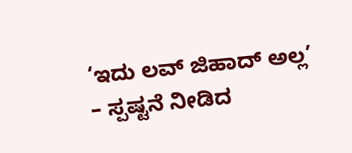‘ಇದು ಲವ್ ಜಿಹಾದ್ ಅಲ್ಲ’ – ಸ್ಪಷ್ಟನೆ ನೀಡಿದ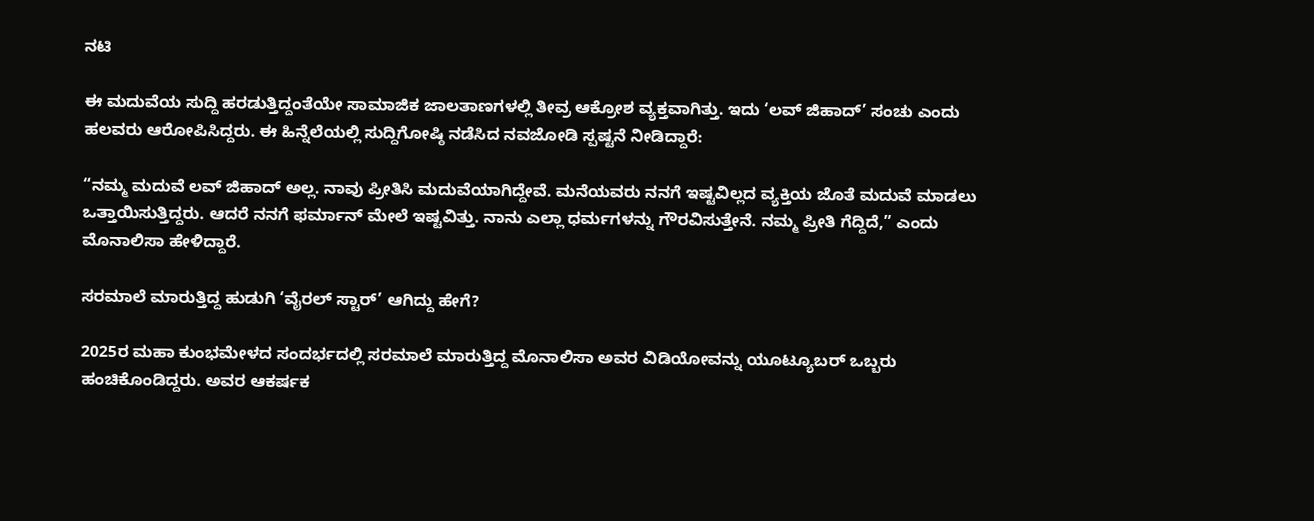ನಟಿ

ಈ ಮದುವೆಯ ಸುದ್ದಿ ಹರಡುತ್ತಿದ್ದಂತೆಯೇ ಸಾಮಾಜಿಕ ಜಾಲತಾಣಗಳಲ್ಲಿ ತೀವ್ರ ಆಕ್ರೋಶ ವ್ಯಕ್ತವಾಗಿತ್ತು. ಇದು ‘ಲವ್ ಜಿಹಾದ್’ ಸಂಚು ಎಂದು ಹಲವರು ಆರೋಪಿಸಿದ್ದರು. ಈ ಹಿನ್ನೆಲೆಯಲ್ಲಿ ಸುದ್ದಿಗೋಷ್ಠಿ ನಡೆಸಿದ ನವಜೋಡಿ ಸ್ಪಷ್ಟನೆ ನೀಡಿದ್ದಾರೆ:

“ನಮ್ಮ ಮದುವೆ ಲವ್ ಜಿಹಾದ್ ಅಲ್ಲ. ನಾವು ಪ್ರೀತಿಸಿ ಮದುವೆಯಾಗಿದ್ದೇವೆ. ಮನೆಯವರು ನನಗೆ ಇಷ್ಟವಿಲ್ಲದ ವ್ಯಕ್ತಿಯ ಜೊತೆ ಮದುವೆ ಮಾಡಲು ಒತ್ತಾಯಿಸುತ್ತಿದ್ದರು. ಆದರೆ ನನಗೆ ಫರ್ಮಾನ್ ಮೇಲೆ ಇಷ್ಟವಿತ್ತು. ನಾನು ಎಲ್ಲಾ ಧರ್ಮಗಳನ್ನು ಗೌರವಿಸುತ್ತೇನೆ. ನಮ್ಮ ಪ್ರೀತಿ ಗೆದ್ದಿದೆ,” ಎಂದು ಮೊನಾಲಿಸಾ ಹೇಳಿದ್ದಾರೆ.

ಸರಮಾಲೆ ಮಾರುತ್ತಿದ್ದ ಹುಡುಗಿ ‘ವೈರಲ್ ಸ್ಟಾರ್’ ಆಗಿದ್ದು ಹೇಗೆ?

2025ರ ಮಹಾ ಕುಂಭಮೇಳದ ಸಂದರ್ಭದಲ್ಲಿ ಸರಮಾಲೆ ಮಾರುತ್ತಿದ್ದ ಮೊನಾಲಿಸಾ ಅವರ ವಿಡಿಯೋವನ್ನು ಯೂಟ್ಯೂಬರ್ ಒಬ್ಬರು ಹಂಚಿಕೊಂಡಿದ್ದರು. ಅವರ ಆಕರ್ಷಕ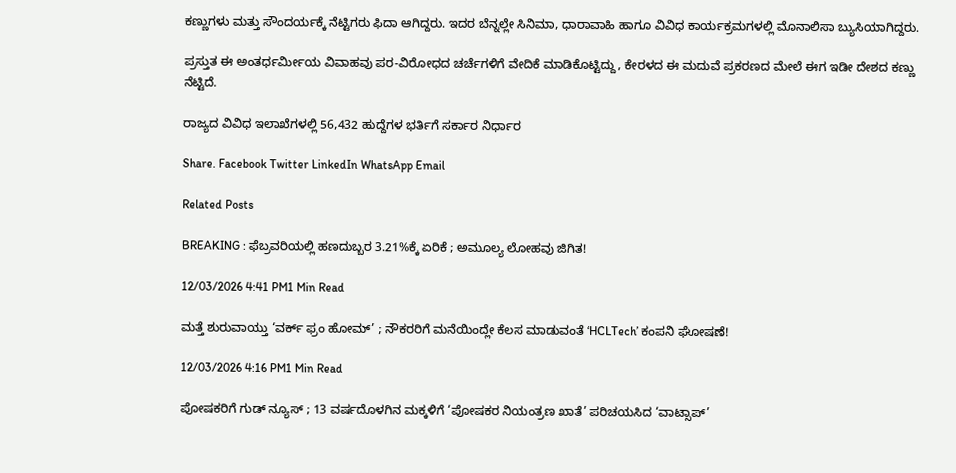ಕಣ್ಣುಗಳು ಮತ್ತು ಸೌಂದರ್ಯಕ್ಕೆ ನೆಟ್ಟಿಗರು ಫಿದಾ ಆಗಿದ್ದರು. ಇದರ ಬೆನ್ನಲ್ಲೇ ಸಿನಿಮಾ, ಧಾರಾವಾಹಿ ಹಾಗೂ ವಿವಿಧ ಕಾರ್ಯಕ್ರಮಗಳಲ್ಲಿ ಮೊನಾಲಿಸಾ ಬ್ಯುಸಿಯಾಗಿದ್ದರು.

ಪ್ರಸ್ತುತ ಈ ಅಂತರ್ಧರ್ಮೀಯ ವಿವಾಹವು ಪರ-ವಿರೋಧದ ಚರ್ಚೆಗಳಿಗೆ ವೇದಿಕೆ ಮಾಡಿಕೊಟ್ಟಿದ್ದು, ಕೇರಳದ ಈ ಮದುವೆ ಪ್ರಕರಣದ ಮೇಲೆ ಈಗ ಇಡೀ ದೇಶದ ಕಣ್ಣು ನೆಟ್ಟಿದೆ.

ರಾಜ್ಯದ ವಿವಿಧ ಇಲಾಖೆಗಳಲ್ಲಿ 56,432 ಹುದ್ದೆಗಳ ಭರ್ತಿಗೆ ಸರ್ಕಾರ ನಿರ್ಧಾರ

Share. Facebook Twitter LinkedIn WhatsApp Email

Related Posts

BREAKING : ಫೆಬ್ರವರಿಯಲ್ಲಿ ಹಣದುಬ್ಬರ 3.21%ಕ್ಕೆ ಏರಿಕೆ ; ಅಮೂಲ್ಯ ಲೋಹವು ಜಿಗಿತ!

12/03/2026 4:41 PM1 Min Read

ಮತ್ತೆ ಶುರುವಾಯ್ತು ‘ವರ್ಕ್ ಫ್ರಂ ಹೋಮ್’ ; ನೌಕರರಿಗೆ ಮನೆಯಿಂದ್ಲೇ ಕೆಲಸ ಮಾಡುವಂತೆ ‘HCLTech’ ಕಂಪನಿ ಘೋಷಣೆ!

12/03/2026 4:16 PM1 Min Read

ಪೋಷಕರಿಗೆ ಗುಡ್ ನ್ಯೂಸ್ ; 13 ವರ್ಷದೊಳಗಿನ ಮಕ್ಕಳಿಗೆ ‘ಪೋಷಕರ ನಿಯಂತ್ರಣ ಖಾತೆ’ ಪರಿಚಯಸಿದ ‘ವಾಟ್ಸಾಪ್’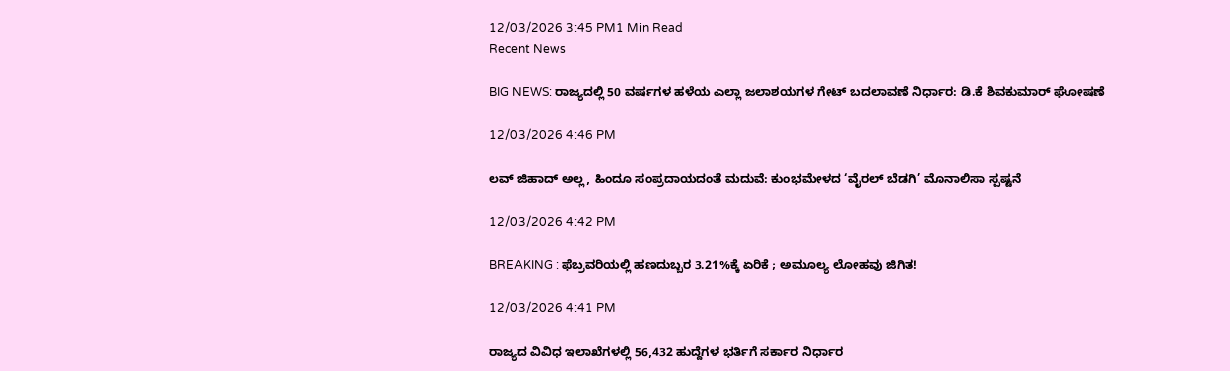12/03/2026 3:45 PM1 Min Read
Recent News

BIG NEWS: ರಾಜ್ಯದಲ್ಲಿ 50 ವರ್ಷಗಳ ಹಳೆಯ ಎಲ್ಲಾ ಜಲಾಶಯಗಳ ಗೇಟ್‌ ಬದಲಾವಣೆ ನಿರ್ಧಾರ: ಡಿ.ಕೆ ಶಿವಕುಮಾರ್ ಘೋಷಣೆ

12/03/2026 4:46 PM

ಲವ್ ಜಿಹಾದ್ ಅಲ್ಲ, ಹಿಂದೂ ಸಂಪ್ರದಾಯದಂತೆ ಮದುವೆ: ಕುಂಭಮೇಳದ ‘ವೈರಲ್ ಬೆಡಗಿ’ ಮೊನಾಲಿಸಾ ಸ್ಪಷ್ಟನೆ

12/03/2026 4:42 PM

BREAKING : ಫೆಬ್ರವರಿಯಲ್ಲಿ ಹಣದುಬ್ಬರ 3.21%ಕ್ಕೆ ಏರಿಕೆ ; ಅಮೂಲ್ಯ ಲೋಹವು ಜಿಗಿತ!

12/03/2026 4:41 PM

ರಾಜ್ಯದ ವಿವಿಧ ಇಲಾಖೆಗಳಲ್ಲಿ 56,432 ಹುದ್ದೆಗಳ ಭರ್ತಿಗೆ ಸರ್ಕಾರ ನಿರ್ಧಾರ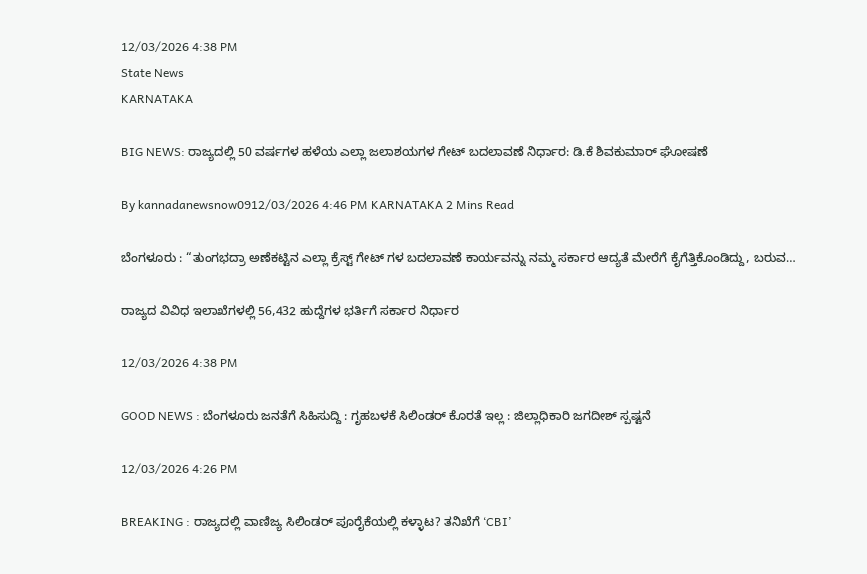12/03/2026 4:38 PM
State News
KARNATAKA

BIG NEWS: ರಾಜ್ಯದಲ್ಲಿ 50 ವರ್ಷಗಳ ಹಳೆಯ ಎಲ್ಲಾ ಜಲಾಶಯಗಳ ಗೇಟ್‌ ಬದಲಾವಣೆ ನಿರ್ಧಾರ: ಡಿ.ಕೆ ಶಿವಕುಮಾರ್ ಘೋಷಣೆ

By kannadanewsnow0912/03/2026 4:46 PM KARNATAKA 2 Mins Read

ಬೆಂಗಳೂರು : “ತುಂಗಭದ್ರಾ ಅಣೆಕಟ್ಟಿನ ಎಲ್ಲಾ ಕ್ರೆಸ್ಟ್ ಗೇಟ್ ಗಳ ಬದಲಾವಣೆ ಕಾರ್ಯವನ್ನು ನಮ್ಮ ಸರ್ಕಾರ ಆದ್ಯತೆ ಮೇರೆಗೆ ಕೈಗೆತ್ತಿಕೊಂಡಿದ್ದು, ಬರುವ…

ರಾಜ್ಯದ ವಿವಿಧ ಇಲಾಖೆಗಳಲ್ಲಿ 56,432 ಹುದ್ದೆಗಳ ಭರ್ತಿಗೆ ಸರ್ಕಾರ ನಿರ್ಧಾರ

12/03/2026 4:38 PM

GOOD NEWS : ಬೆಂಗಳೂರು ಜನತೆಗೆ ಸಿಹಿಸುದ್ದಿ : ಗೃಹಬಳಕೆ ಸಿಲಿಂಡರ್ ಕೊರತೆ ಇಲ್ಲ : ಜಿಲ್ಲಾಧಿಕಾರಿ ಜಗದೀಶ್ ಸ್ಪಷ್ಟನೆ

12/03/2026 4:26 PM

BREAKING : ರಾಜ್ಯದಲ್ಲಿ ವಾಣಿಜ್ಯ ಸಿಲಿಂಡರ್ ಪೂರೈಕೆಯಲ್ಲಿ ಕಳ್ಳಾಟ? ತನಿಖೆಗೆ ‘CBI’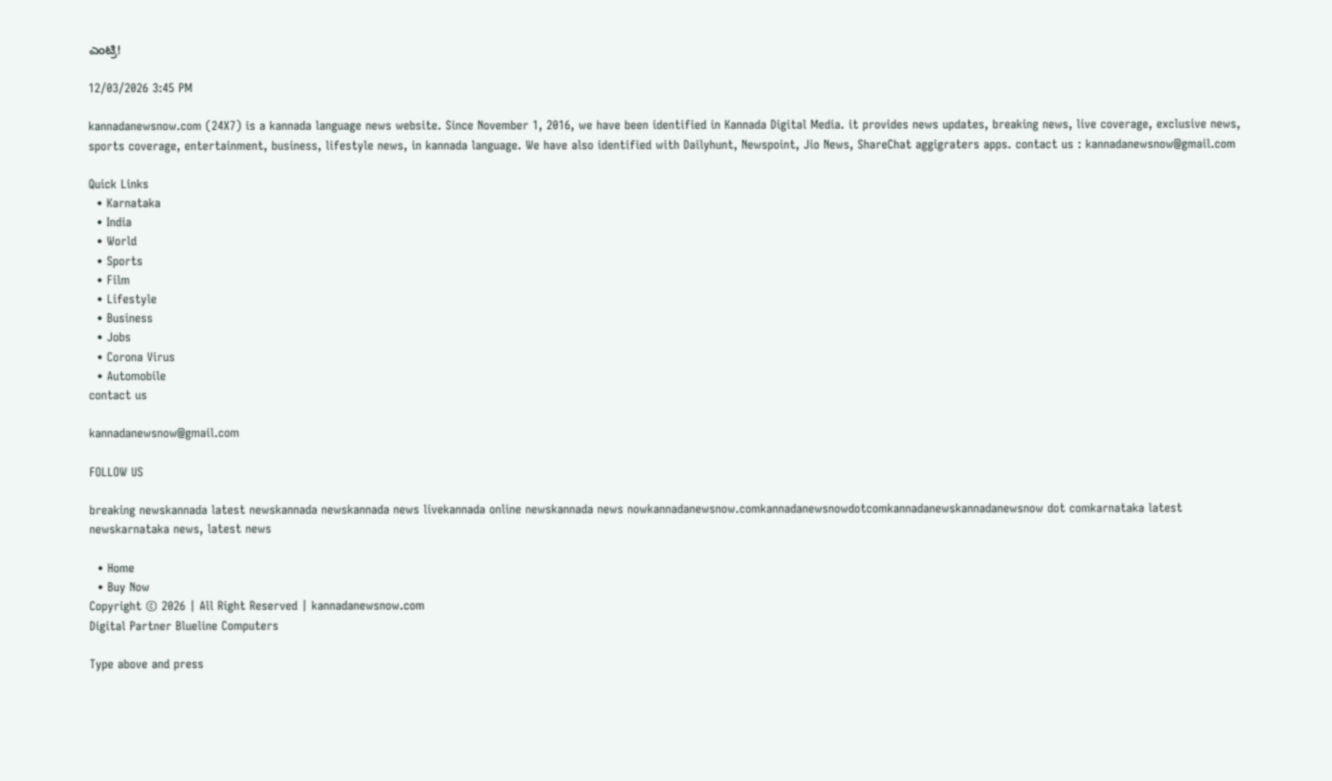ಎಂಟ್ರಿ!

12/03/2026 3:45 PM

kannadanewsnow.com (24X7) is a kannada language news website. Since November 1, 2016, we have been identified in Kannada Digital Media. it provides news updates, breaking news, live coverage, exclusive news, sports coverage, entertainment, business, lifestyle news, in kannada language. We have also identified with Dailyhunt, Newspoint, Jio News, ShareChat aggigraters apps. contact us : kannadanewsnow@gmail.com

Quick Links
  • Karnataka
  • India
  • World
  • Sports
  • Film
  • Lifestyle
  • Business
  • Jobs
  • Corona Virus
  • Automobile
contact us

kannadanewsnow@gmail.com

FOLLOW US

breaking newskannada latest newskannada newskannada news livekannada online newskannada news nowkannadanewsnow.comkannadanewsnowdotcomkannadanewskannadanewsnow dot comkarnataka latest newskarnataka news, latest news

  • Home
  • Buy Now
Copyright © 2026 | All Right Reserved | kannadanewsnow.com
Digital Partner Blueline Computers

Type above and press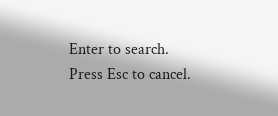Enter to search. Press Esc to cancel.